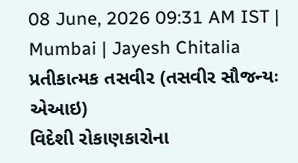08 June, 2026 09:31 AM IST | Mumbai | Jayesh Chitalia
પ્રતીકાત્મક તસવીર (તસવીર સૌજન્યઃ એઆઇ)
વિદેશી રોકાણકારોના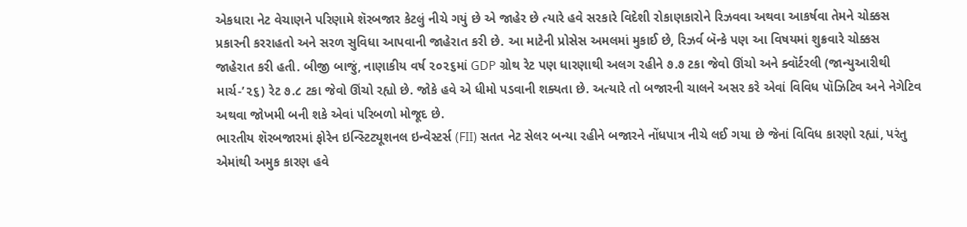એકધારા નેટ વેચાણને પરિણામે શૅરબજાર કેટલું નીચે ગયું છે એ જાહેર છે ત્યારે હવે સરકારે વિદેશી રોકાણકારોને રિઝવવા અથવા આકર્ષવા તેમને ચોક્કસ પ્રકારની કરરાહતો અને સરળ સુવિધા આપવાની જાહેરાત કરી છે. આ માટેની પ્રોસેસ અમલમાં મુકાઈ છે, રિઝર્વ બૅન્કે પણ આ વિષયમાં શુક્રવારે ચોક્કસ જાહેરાત કરી હતી. બીજી બાજું, નાણાકીય વર્ષ ૨૦૨૬માં GDP ગ્રોથ રેટ પણ ધારણાથી અલગ રહીને ૭.૭ ટકા જેવો ઊંચો અને ક્વૉર્ટરલી (જાન્યુઆરીથી માર્ચ-’૨૬) રેટ ૭.૮ ટકા જેવો ઊંચો રહ્યો છે. જોકે હવે એ ધીમો પડવાની શક્યતા છે. અત્યારે તો બજારની ચાલને અસર કરે એવાં વિવિધ પૉઝિટિવ અને નેગેટિવ અથવા જોખમી બની શકે એવાં પરિબળો મોજૂદ છે.
ભારતીય શૅરબજારમાં ફોરેન ઇન્સ્ટિટ્યૂશનલ ઇન્વેસ્ટર્સ (FII) સતત નેટ સેલર બન્યા રહીને બજારને નોંધપાત્ર નીચે લઈ ગયા છે જેનાં વિવિધ કારણો રહ્યાં, પરંતુ એમાંથી અમુક કારણ હવે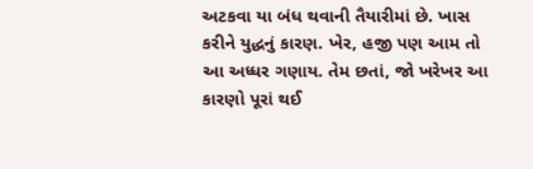અટકવા યા બંધ થવાની તૈયારીમાં છે. ખાસ કરીને યુદ્ધનું કારણ. ખેર, હજી પણ આમ તો આ અધ્ધર ગણાય. તેમ છતાં, જો ખરેખર આ કારણો પૂરાં થઈ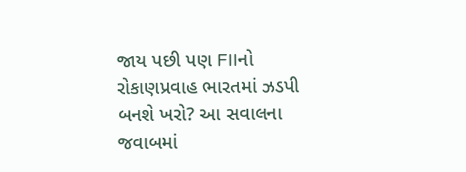જાય પછી પણ FIIનો રોકાણપ્રવાહ ભારતમાં ઝડપી બનશે ખરો? આ સવાલના જવાબમાં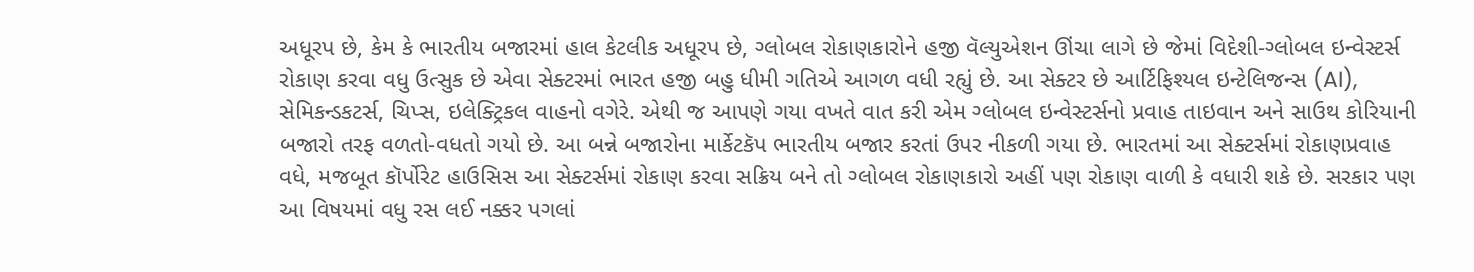અધૂરપ છે, કેમ કે ભારતીય બજારમાં હાલ કેટલીક અધૂરપ છે, ગ્લોબલ રોકાણકારોને હજી વૅલ્યુએશન ઊંચા લાગે છે જેમાં વિદેશી-ગ્લોબલ ઇન્વેસ્ટર્સ રોકાણ કરવા વધુ ઉત્સુક છે એવા સેક્ટરમાં ભારત હજી બહુ ધીમી ગતિએ આગળ વધી રહ્યું છે. આ સેક્ટર છે આર્ટિફિશ્યલ ઇન્ટેલિજન્સ (AI), સેમિકન્ડકટર્સ, ચિપ્સ, ઇલેક્ટ્રિકલ વાહનો વગેરે. એથી જ આપણે ગયા વખતે વાત કરી એમ ગ્લોબલ ઇન્વેસ્ટર્સનો પ્રવાહ તાઇવાન અને સાઉથ કોરિયાની બજારો તરફ વળતો-વધતો ગયો છે. આ બન્ને બજારોના માર્કેટકૅપ ભારતીય બજાર કરતાં ઉપર નીકળી ગયા છે. ભારતમાં આ સેક્ટર્સમાં રોકાણપ્રવાહ વધે, મજબૂત કૉર્પોરેટ હાઉસિસ આ સેક્ટર્સમાં રોકાણ કરવા સક્રિય બને તો ગ્લોબલ રોકાણકારો અહીં પણ રોકાણ વાળી કે વધારી શકે છે. સરકાર પણ આ વિષયમાં વધુ રસ લઈ નક્કર પગલાં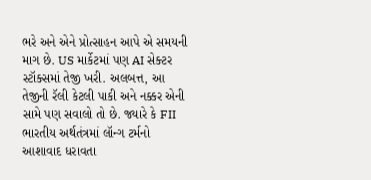ભરે અને એને પ્રોત્સાહન આપે એ સમયની માગ છે. US માર્કેટમાં પણ AI સેક્ટર સ્ટૉક્સમાં તેજી ખરી. અલબત્ત, આ તેજીની રૅલી કેટલી પાકી અને નક્કર એની સામે પણ સવાલો તો છે. જ્યારે કે FII ભારતીય અર્થતંત્રમાં લૉન્ગ ટર્મનો આશાવાદ ધરાવતા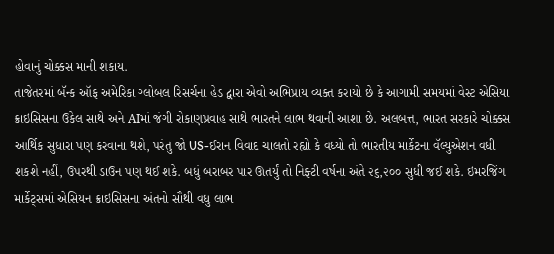હોવાનું ચોક્કસ માની શકાય.
તાજેતરમાં બૅન્ક ઑફ અમેરિકા ગ્લોબલ રિસર્ચના હેડ દ્વારા એવો અભિપ્રાય વ્યક્ત કરાયો છે કે આગામી સમયમાં વેસ્ટ એસિયા ક્રાઇસિસના ઉકેલ સાથે અને AIમાં જંગી રોકાણપ્રવાહ સાથે ભારતને લાભ થવાની આશા છે. અલબત્ત, ભારત સરકારે ચોક્કસ આર્થિક સુધારા પણ કરવાના થશે, પરંતુ જો US-ઈરાન વિવાદ ચાલતો રહ્યો કે વધ્યો તો ભારતીય માર્કેટના વૅલ્યુએશન વધી શકશે નહીં, ઉપરથી ડાઉન પણ થઈ શકે. બધું બરાબર પાર ઊતર્યું તો નિફ્ટી વર્ષના અંતે ૨૬,૨૦૦ સુધી જઈ શકે. ઇમરજિંગ માર્કેટ્સમાં એસિયન ક્રાઇસિસના અંતનો સૌથી વધુ લાભ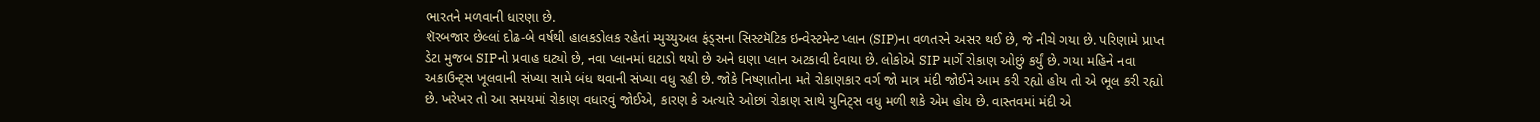ભારતને મળવાની ધારણા છે.
શૅરબજાર છેલ્લાં દોઢ-બે વર્ષથી હાલકડોલક રહેતાં મ્યુચ્યુઅલ ફંડ્સના સિસ્ટમૅટિક ઇન્વેસ્ટમેન્ટ પ્લાન (SIP)ના વળતરને અસર થઈ છે, જે નીચે ગયા છે. પરિણામે પ્રાપ્ત ડેટા મુજબ SIPનો પ્રવાહ ઘટ્યો છે, નવા પ્લાનમાં ઘટાડો થયો છે અને ઘણા પ્લાન અટકાવી દેવાયા છે. લોકોએ SIP માર્ગે રોકાણ ઓછું કર્યું છે. ગયા મહિને નવા અકાઉન્ટ્સ ખૂલવાની સંખ્યા સામે બંધ થવાની સંખ્યા વધુ રહી છે. જોકે નિષ્ણાતોના મતે રોકાણકાર વર્ગ જો માત્ર મંદી જોઈને આમ કરી રહ્યો હોય તો એ ભૂલ કરી રહ્યો છે. ખરેખર તો આ સમયમાં રોકાણ વધારવું જોઈએ, કારણ કે અત્યારે ઓછાં રોકાણ સાથે યુનિટ્સ વધુ મળી શકે એમ હોય છે. વાસ્તવમાં મંદી એ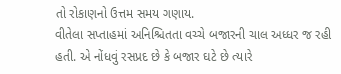તો રોકાણનો ઉત્તમ સમય ગણાય.
વીતેલા સપ્તાહમાં અનિશ્ચિતતા વચ્ચે બજારની ચાલ અધ્ધર જ રહી હતી. એ નોંધવું રસપ્રદ છે કે બજાર ઘટે છે ત્યારે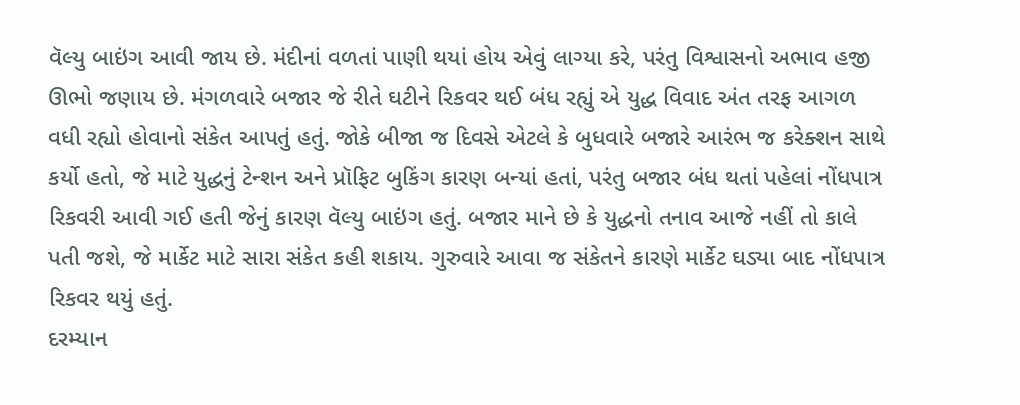વૅલ્યુ બાઇંગ આવી જાય છે. મંદીનાં વળતાં પાણી થયાં હોય એવું લાગ્યા કરે, પરંતુ વિશ્વાસનો અભાવ હજી ઊભો જણાય છે. મંગળવારે બજાર જે રીતે ઘટીને રિકવર થઈ બંધ રહ્યું એ યુદ્ધ વિવાદ અંત તરફ આગળ વધી રહ્યો હોવાનો સંકેત આપતું હતું. જોકે બીજા જ દિવસે એટલે કે બુધવારે બજારે આરંભ જ કરેક્શન સાથે કર્યો હતો, જે માટે યુદ્ધનું ટેન્શન અને પ્રૉફિટ બુકિંગ કારણ બન્યાં હતાં, પરંતુ બજાર બંધ થતાં પહેલાં નોંધપાત્ર રિકવરી આવી ગઈ હતી જેનું કારણ વૅલ્યુ બાઇંગ હતું. બજાર માને છે કે યુદ્ધનો તનાવ આજે નહીં તો કાલે પતી જશે, જે માર્કેટ માટે સારા સંકેત કહી શકાય. ગુરુવારે આવા જ સંકેતને કારણે માર્કેટ ઘડ્યા બાદ નોંધપાત્ર રિકવર થયું હતું.
દરમ્યાન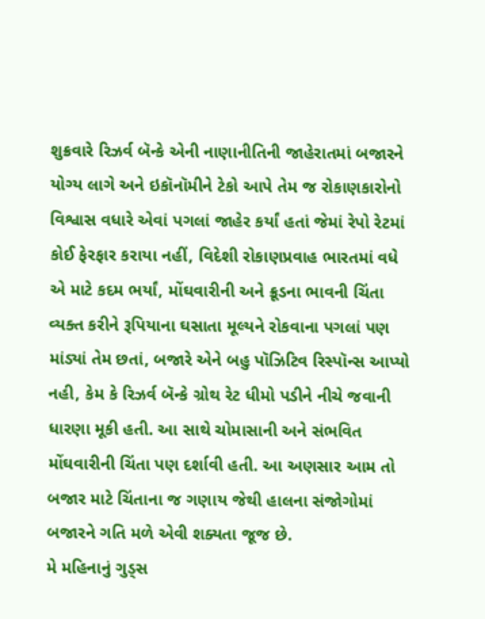શુક્રવારે રિઝર્વ બૅન્કે એની નાણાનીતિની જાહેરાતમાં બજારને યોગ્ય લાગે અને ઇકૉનૉમીને ટેકો આપે તેમ જ રોકાણકારોનો વિશ્વાસ વધારે એવાં પગલાં જાહેર કર્યાં હતાં જેમાં રેપો રેટમાં કોઈ ફેરફાર કરાયા નહીં, વિદેશી રોકાણપ્રવાહ ભારતમાં વધે એ માટે કદમ ભર્યાં, મોંઘવારીની અને ક્રૂડના ભાવની ચિંતા વ્યક્ત કરીને રૂપિયાના ઘસાતા મૂલ્યને રોકવાના પગલાં પણ માંડ્યાં તેમ છતાં, બજારે એને બહુ પૉઝિટિવ રિસ્પૉન્સ આપ્યો નહી, કેમ કે રિઝર્વ બૅન્કે ગ્રોથ રેટ ધીમો પડીને નીચે જવાની ધારણા મૂકી હતી. આ સાથે ચોમાસાની અને સંભવિત મોંઘવારીની ચિંતા પણ દર્શાવી હતી. આ અણસાર આમ તો બજાર માટે ચિંતાના જ ગણાય જેથી હાલના સંજોગોમાં બજારને ગતિ મળે એવી શક્યતા જૂજ છે.
મે મહિનાનું ગુડ્સ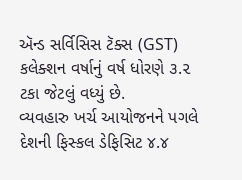ઍન્ડ સર્વિસિસ ટૅક્સ (GST) કલેક્શન વર્ષાનું વર્ષ ધોરણે ૩.૨ ટકા જેટલું વધ્યું છે.
વ્યવહારુ ખર્ચ આયોજનને પગલે દેશની ફિસ્કલ ડેફિસિટ ૪.૪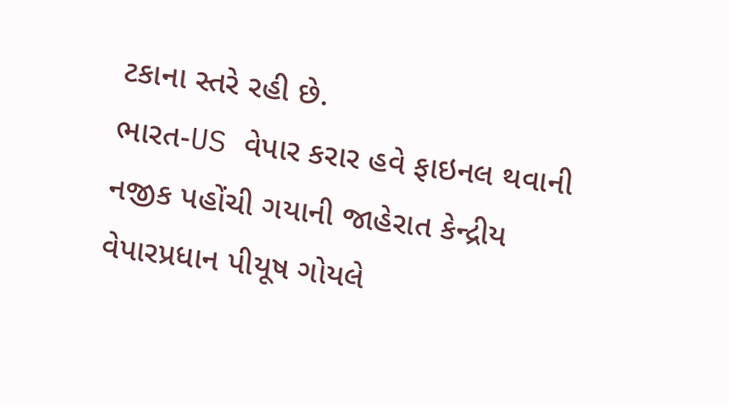ટકાના સ્તરે રહી છે.
ભારત-US વેપાર કરાર હવે ફાઇનલ થવાની નજીક પહોંચી ગયાની જાહેરાત કેન્દ્રીય વેપારપ્રધાન પીયૂષ ગોયલે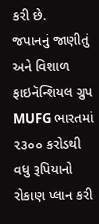કરી છે.
જપાનનું જાણીતું અને વિશાળ ફાઇનૅન્શિયલ ગ્રુપ MUFG ભારતમાં ૨૩૦૦ કરોડથી વધુ રૂપિયાનો રોકાણ પ્લાન કરી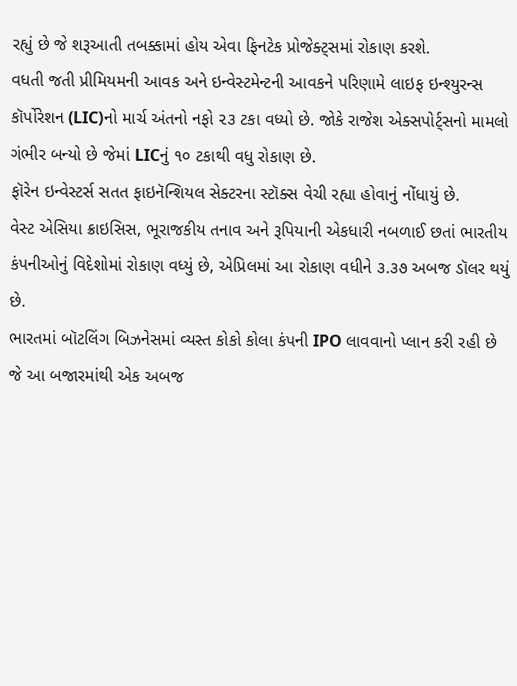રહ્યું છે જે શરૂઆતી તબક્કામાં હોય એવા ફિનટેક પ્રોજેક્ટ્સમાં રોકાણ કરશે.
વધતી જતી પ્રીમિયમની આવક અને ઇન્વેસ્ટમેન્ટની આવકને પરિણામે લાઇફ ઇન્શ્યુરન્સ કૉર્પોરેશન (LIC)નો માર્ચ અંતનો નફો ૨૩ ટકા વધ્યો છે. જોકે રાજેશ એક્સપોર્ટ્સનો મામલો ગંભીર બન્યો છે જેમાં LICનું ૧૦ ટકાથી વધુ રોકાણ છે.
ફૉરેન ઇન્વેસ્ટર્સ સતત ફાઇનૅન્શિયલ સેક્ટરના સ્ટૉક્સ વેચી રહ્યા હોવાનું નોંધાયું છે.
વેસ્ટ એસિયા ક્રાઇસિસ, ભૂરાજકીય તનાવ અને રૂપિયાની એકધારી નબળાઈ છતાં ભારતીય કંપનીઓનું વિદેશોમાં રોકાણ વધ્યું છે, એપ્રિલમાં આ રોકાણ વધીને ૩.૩૭ અબજ ડૉલર થયું છે.
ભારતમાં બૉટલિંગ બિઝનેસમાં વ્યસ્ત કોકો કોલા કંપની IPO લાવવાનો પ્લાન કરી રહી છે જે આ બજારમાંથી એક અબજ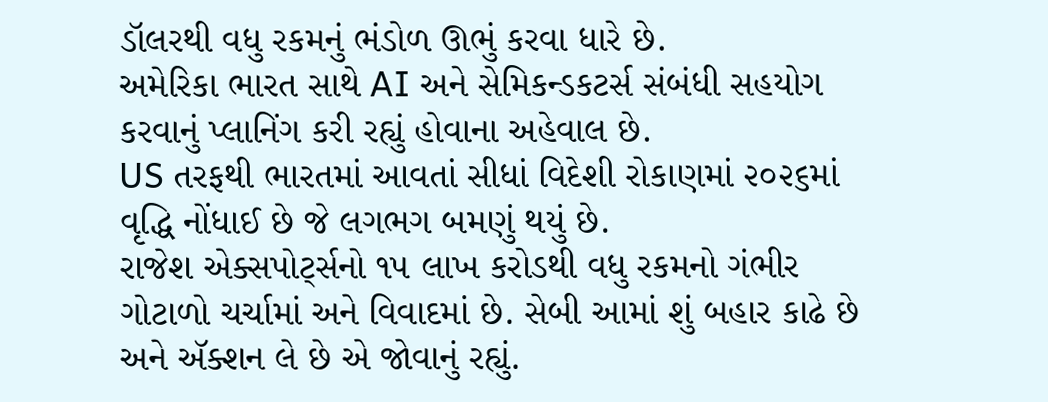ડૉલરથી વધુ રકમનું ભંડોળ ઊભું કરવા ધારે છે.
અમેરિકા ભારત સાથે AI અને સેમિકન્ડકટર્સ સંબંધી સહયોગ કરવાનું પ્લાનિંગ કરી રહ્યું હોવાના અહેવાલ છે.
US તરફથી ભારતમાં આવતાં સીધાં વિદેશી રોકાણમાં ૨૦૨૬માં વૃદ્ધિ નોંધાઈ છે જે લગભગ બમણું થયું છે.
રાજેશ એક્સપોર્ટ્સનો ૧૫ લાખ કરોડથી વધુ રકમનો ગંભીર ગોટાળો ચર્ચામાં અને વિવાદમાં છે. સેબી આમાં શું બહાર કાઢે છે અને ઍક્શન લે છે એ જોવાનું રહ્યું.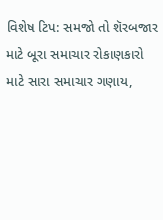વિશેષ ટિપ: સમજો તો શૅરબજાર માટે બૂરા સમાચાર રોકાણકારો માટે સારા સમાચાર ગણાય,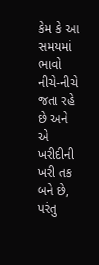કેમ કે આ સમયમાં ભાવો નીચે-નીચે જતા રહે છે અને એ ખરીદીની ખરી તક બને છે, પરંતુ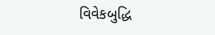વિવેકબુદ્ધિ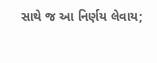સાથે જ આ નિર્ણય લેવાય;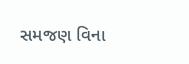સમજણ વિના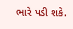ભારે પડી શકે.